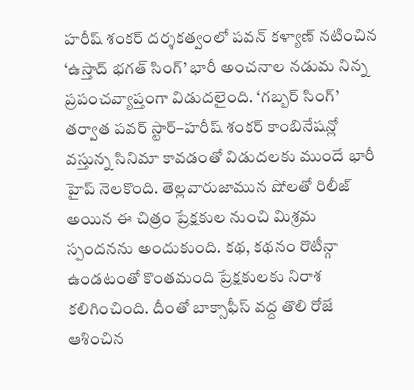హరీష్ శంకర్ దర్శకత్వంలో పవన్ కళ్యాణ్ నటించిన ‘ఉస్తాద్ భగత్ సింగ్’ భారీ అంచనాల నడుమ నిన్న ప్రపంచవ్యాప్తంగా విడుదలైంది. ‘గబ్బర్ సింగ్’ తర్వాత పవర్ స్టార్–హరీష్ శంకర్ కాంబినేషన్లో వస్తున్న సినిమా కావడంతో విడుదలకు ముందే భారీ హైప్ నెలకొంది. తెల్లవారుజామున షోలతో రిలీజ్ అయిన ఈ చిత్రం ప్రేక్షకుల నుంచి మిశ్రమ స్పందనను అందుకుంది. కథ, కథనం రొటీన్గా ఉండటంతో కొంతమంది ప్రేక్షకులకు నిరాశ కలిగించింది. దీంతో బాక్సాఫీస్ వద్ద తొలి రోజే ఆశించిన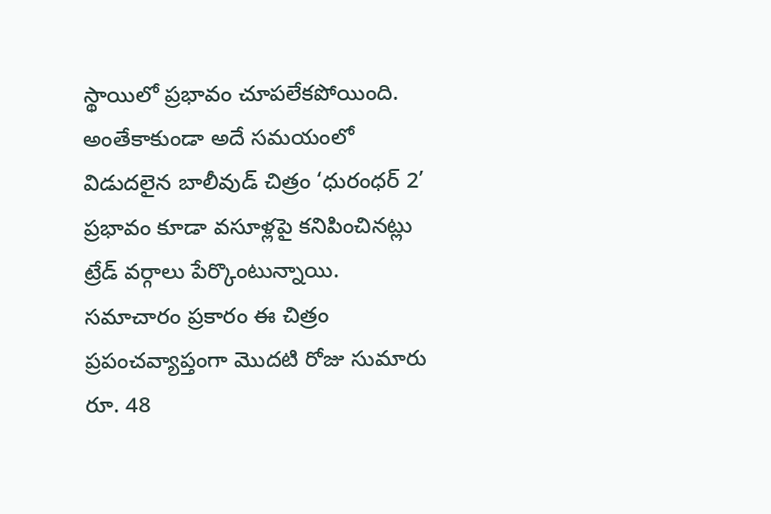స్థాయిలో ప్రభావం చూపలేకపోయింది. అంతేకాకుండా అదే సమయంలో విడుదలైన బాలీవుడ్ చిత్రం ‘ధురంధర్ 2’ ప్రభావం కూడా వసూళ్లపై కనిపించినట్లు ట్రేడ్ వర్గాలు పేర్కొంటున్నాయి.
సమాచారం ప్రకారం ఈ చిత్రం ప్రపంచవ్యాప్తంగా మొదటి రోజు సుమారు రూ. 48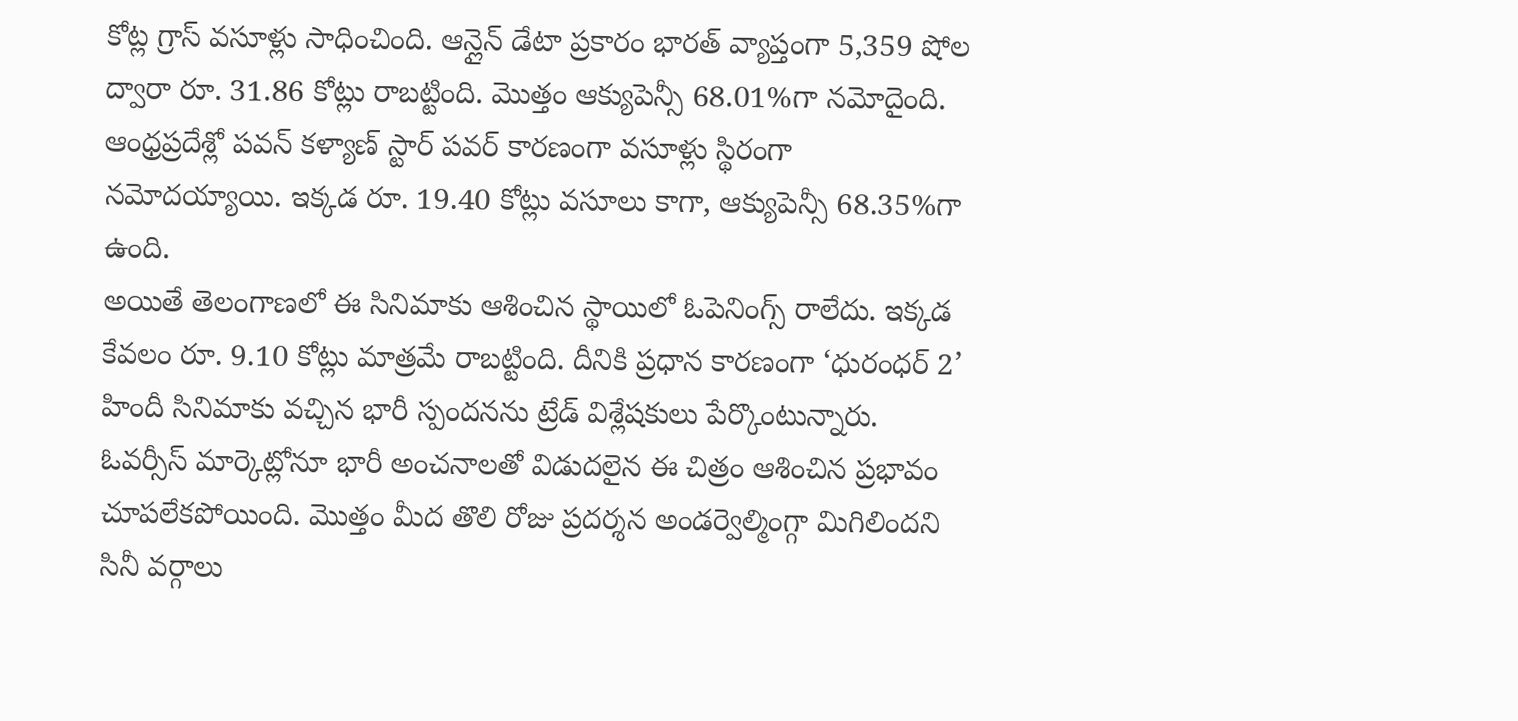కోట్ల గ్రాస్ వసూళ్లు సాధించింది. ఆన్లైన్ డేటా ప్రకారం భారత్ వ్యాప్తంగా 5,359 షోల ద్వారా రూ. 31.86 కోట్లు రాబట్టింది. మొత్తం ఆక్యుపెన్సీ 68.01%గా నమోదైంది. ఆంధ్రప్రదేశ్లో పవన్ కళ్యాణ్ స్టార్ పవర్ కారణంగా వసూళ్లు స్థిరంగా నమోదయ్యాయి. ఇక్కడ రూ. 19.40 కోట్లు వసూలు కాగా, ఆక్యుపెన్సీ 68.35%గా ఉంది.
అయితే తెలంగాణలో ఈ సినిమాకు ఆశించిన స్థాయిలో ఓపెనింగ్స్ రాలేదు. ఇక్కడ కేవలం రూ. 9.10 కోట్లు మాత్రమే రాబట్టింది. దీనికి ప్రధాన కారణంగా ‘ధురంధర్ 2’ హిందీ సినిమాకు వచ్చిన భారీ స్పందనను ట్రేడ్ విశ్లేషకులు పేర్కొంటున్నారు. ఓవర్సీస్ మార్కెట్లోనూ భారీ అంచనాలతో విడుదలైన ఈ చిత్రం ఆశించిన ప్రభావం చూపలేకపోయింది. మొత్తం మీద తొలి రోజు ప్రదర్శన అండర్వెల్మింగ్గా మిగిలిందని సినీ వర్గాలు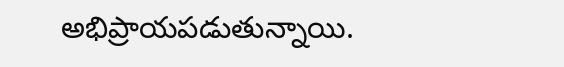అభిప్రాయపడుతున్నాయి.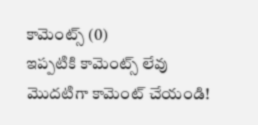కామెంట్స్ (0)
ఇప్పటికి కామెంట్స్ లేవు
మొదటిగా కామెంట్ చేయండి!